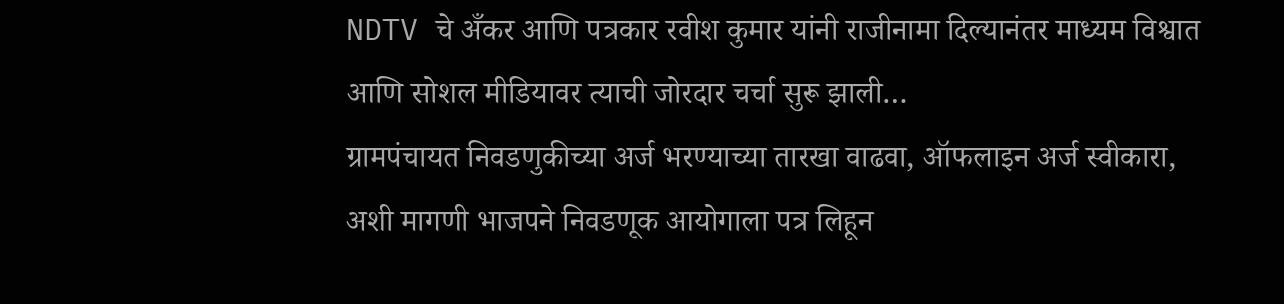NDTV चे अँकर आणि पत्रकार रवीश कुमार यांनी राजीनामा दिल्यानंतर माध्यम विश्वात आणि सोशल मीडियावर त्याची जोरदार चर्चा सुरू झाली…
ग्रामपंचायत निवडणुकीच्या अर्ज भरण्याच्या तारखा वाढवा, ऑफलाइन अर्ज स्वीकारा, अशी मागणी भाजपने निवडणूक आयोगाला पत्र लिहून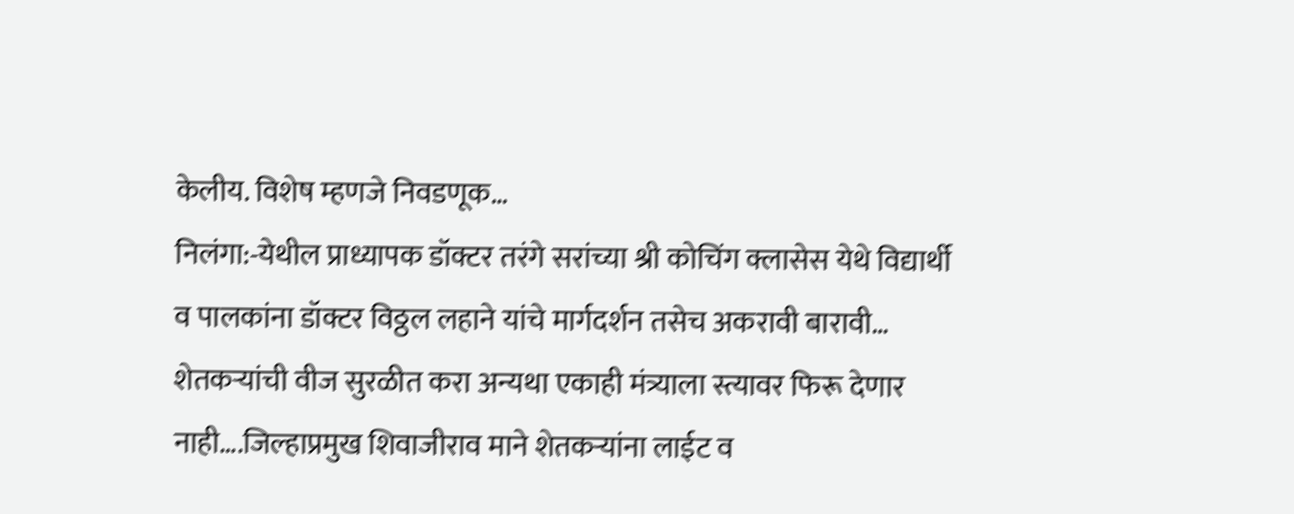केलीय. विशेष म्हणजे निवडणूक…
निलंगा:-येथील प्राध्यापक डॉक्टर तरंगे सरांच्या श्री कोचिंग क्लासेस येथे विद्यार्थी व पालकांना डॉक्टर विठ्ठल लहाने यांचे मार्गदर्शन तसेच अकरावी बारावी…
शेतकऱ्यांची वीज सुरळीत करा अन्यथा एकाही मंत्र्याला स्त्यावर फिरू देणार नाही….जिल्हाप्रमुख शिवाजीराव माने शेतकऱ्यांना लाईट व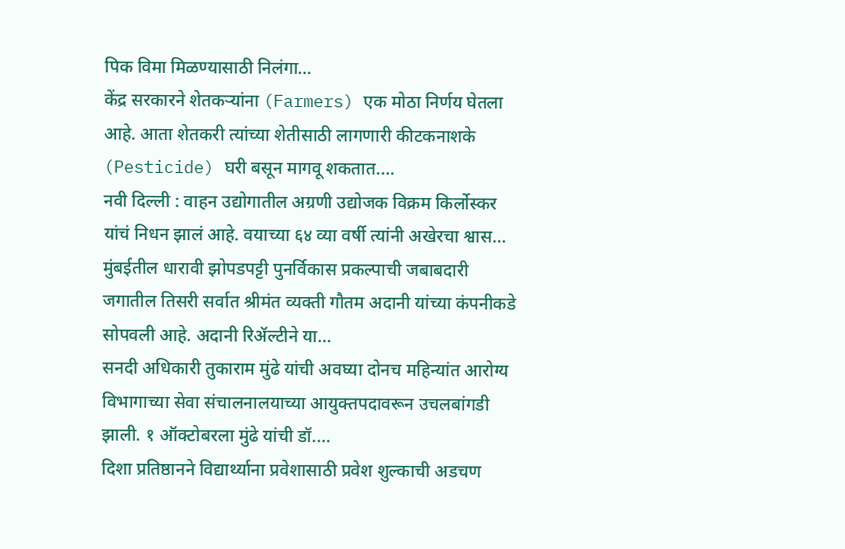पिक विमा मिळण्यासाठी निलंगा…
केंद्र सरकारने शेतकऱ्यांना (Farmers) एक मोठा निर्णय घेतला आहे. आता शेतकरी त्यांच्या शेतीसाठी लागणारी कीटकनाशके (Pesticide) घरी बसून मागवू शकतात.…
नवी दिल्ली : वाहन उद्योगातील अग्रणी उद्योजक विक्रम किर्लोस्कर यांचं निधन झालं आहे. वयाच्या ६४ व्या वर्षी त्यांनी अखेरचा श्वास…
मुंबईतील धारावी झोपडपट्टी पुनर्विकास प्रकल्पाची जबाबदारी जगातील तिसरी सर्वात श्रीमंत व्यक्ती गौतम अदानी यांच्या कंपनीकडे सोपवली आहे. अदानी रिॲल्टीने या…
सनदी अधिकारी तुकाराम मुंढे यांची अवघ्या दोनच महिन्यांत आरोग्य विभागाच्या सेवा संचालनालयाच्या आयुक्तपदावरून उचलबांगडी झाली. १ ऑक्टोबरला मुंढे यांची डॉ.…
दिशा प्रतिष्ठानने विद्यार्थ्याना प्रवेशासाठी प्रवेश शुल्काची अडचण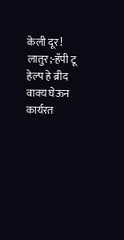केली दूर! लातुर;-हॅपी टू हेल्प हे ब्रीद वाक्य घेऊन कार्यरत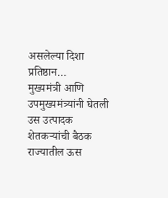असलेल्या दिशा प्रतिष्ठान…
मुख्यमंत्री आणि उपमुख्यमंत्र्यांनी घेतली उस उत्पादक शेतकऱ्यांची बैठक राज्यातील ऊस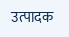उत्पादक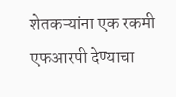शेतकऱ्यांना एक रकमी एफआरपी देण्याचा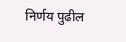निर्णय पुढील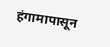हंगामापासून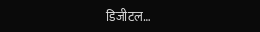डिजीटल…